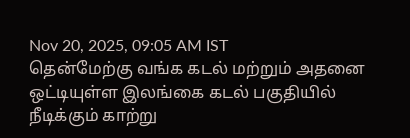Nov 20, 2025, 09:05 AM IST
தென்மேற்கு வங்க கடல் மற்றும் அதனை ஒட்டியுள்ள இலங்கை கடல் பகுதியில் நீடிக்கும் காற்று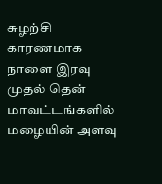சுழற்சி காரணமாக நாளை இரவு முதல் தென் மாவட்டங்களில் மழையின் அளவு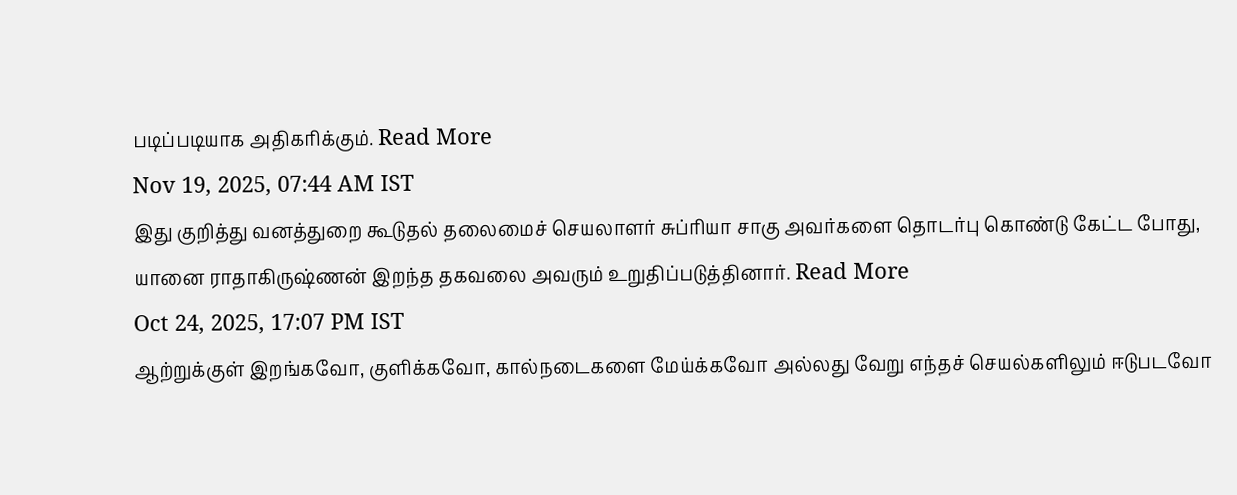படிப்படியாக அதிகரிக்கும். Read More
Nov 19, 2025, 07:44 AM IST
இது குறித்து வனத்துறை கூடுதல் தலைமைச் செயலாளர் சுப்ரியா சாகு அவர்களை தொடர்பு கொண்டு கேட்ட போது, யானை ராதாகிருஷ்ணன் இறந்த தகவலை அவரும் உறுதிப்படுத்தினார். Read More
Oct 24, 2025, 17:07 PM IST
ஆற்றுக்குள் இறங்கவோ, குளிக்கவோ, கால்நடைகளை மேய்க்கவோ அல்லது வேறு எந்தச் செயல்களிலும் ஈடுபடவோ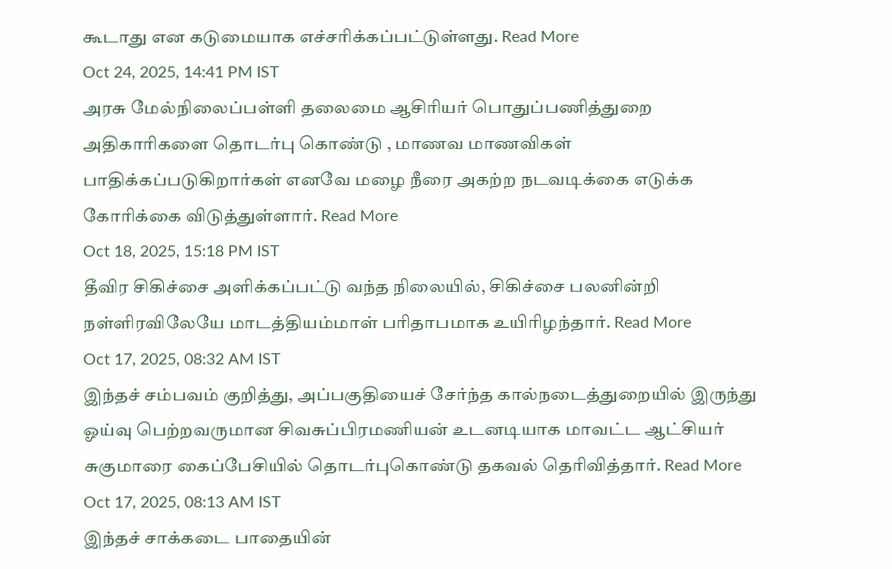கூடாது என கடுமையாக எச்சரிக்கப்பட்டுள்ளது. Read More
Oct 24, 2025, 14:41 PM IST
அரசு மேல்நிலைப்பள்ளி தலைமை ஆசிரியர் பொதுப்பணித்துறை அதிகாரிகளை தொடர்பு கொண்டு , மாணவ மாணவிகள் பாதிக்கப்படுகிறார்கள் எனவே மழை நீரை அகற்ற நடவடிக்கை எடுக்க கோரிக்கை விடுத்துள்ளார். Read More
Oct 18, 2025, 15:18 PM IST
தீவிர சிகிச்சை அளிக்கப்பட்டு வந்த நிலையில், சிகிச்சை பலனின்றி நள்ளிரவிலேயே மாடத்தியம்மாள் பரிதாபமாக உயிரிழந்தார். Read More
Oct 17, 2025, 08:32 AM IST
இந்தச் சம்பவம் குறித்து, அப்பகுதியைச் சேர்ந்த கால்நடைத்துறையில் இருந்து ஓய்வு பெற்றவருமான சிவசுப்பிரமணியன் உடனடியாக மாவட்ட ஆட்சியர் சுகுமாரை கைப்பேசியில் தொடர்புகொண்டு தகவல் தெரிவித்தார். Read More
Oct 17, 2025, 08:13 AM IST
இந்தச் சாக்கடை பாதையின்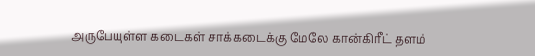அருபேயுள்ள கடைகள் சாக்கடைக்கு மேலே கான்கிரீட் தளம்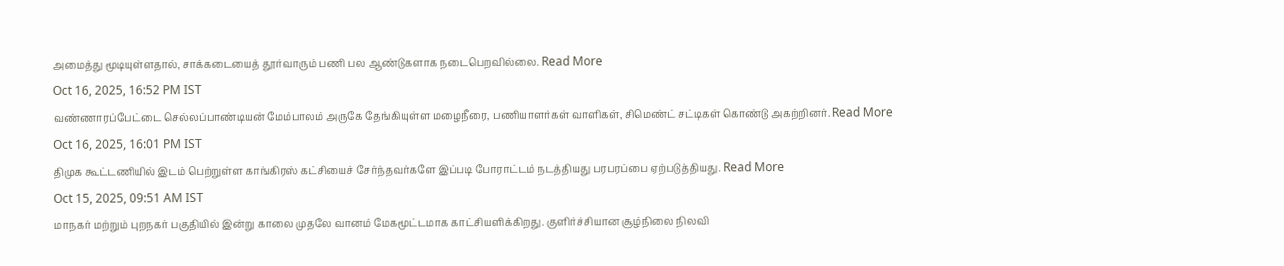அமைத்து மூடியுள்ளதால், சாக்கடையைத் தூர்வாரும் பணி பல ஆண்டுகளாக நடைபெறவில்லை. Read More
Oct 16, 2025, 16:52 PM IST
வண்ணாரப்பேட்டை செல்லப்பாண்டியன் மேம்பாலம் அருகே தேங்கியுள்ள மழைநீரை, பணியாளர்கள் வாளிகள், சிமெண்ட் சட்டிகள் கொண்டு அகற்றினர். Read More
Oct 16, 2025, 16:01 PM IST
திமுக கூட்டணியில் இடம் பெற்றுள்ள காங்கிரஸ் கட்சியைச் சேர்ந்தவர்களே இப்படி போராட்டம் நடத்தியது பரபரப்பை ஏற்படுத்தியது. Read More
Oct 15, 2025, 09:51 AM IST
மாநகர் மற்றும் புறநகர் பகுதியில் இன்று காலை முதலே வானம் மேகமூட்டமாக காட்சியளிக்கிறது. குளிர்ச்சியான சூழ்நிலை நிலவி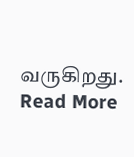வருகிறது. Read More